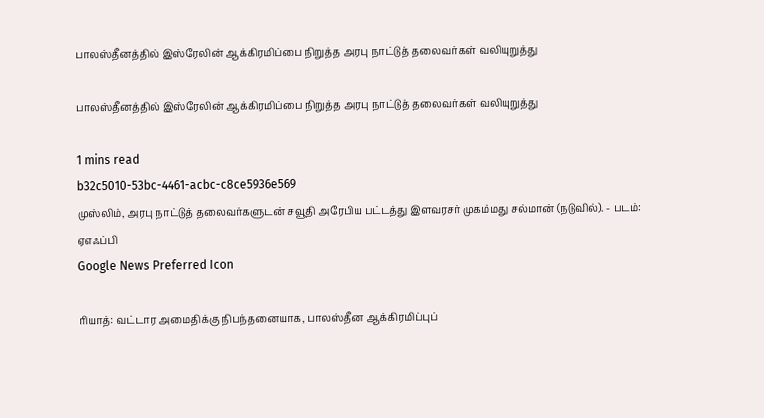பாலஸ்தீனத்தில் இஸ்ரேலின் ஆக்கிரமிப்பை நிறுத்த அரபு நாட்டுத் தலைவர்கள் வலியுறுத்து

பாலஸ்தீனத்தில் இஸ்ரேலின் ஆக்கிரமிப்பை நிறுத்த அரபு நாட்டுத் தலைவர்கள் வலியுறுத்து

1 mins read
b32c5010-53bc-4461-acbc-c8ce5936e569
முஸ்லிம், அரபு நாட்டுத் தலைவர்களுடன் சவூதி அரேபிய பட்டத்து இளவரசர் முகம்மது சல்மான் (நடுவில்). - படம்: ஏஎஃப்பி
Google News Preferred Icon

ரியாத்: வட்டார அமைதிக்கு நிபந்தனையாக, பாலஸ்தீன ஆக்கிரமிப்புப்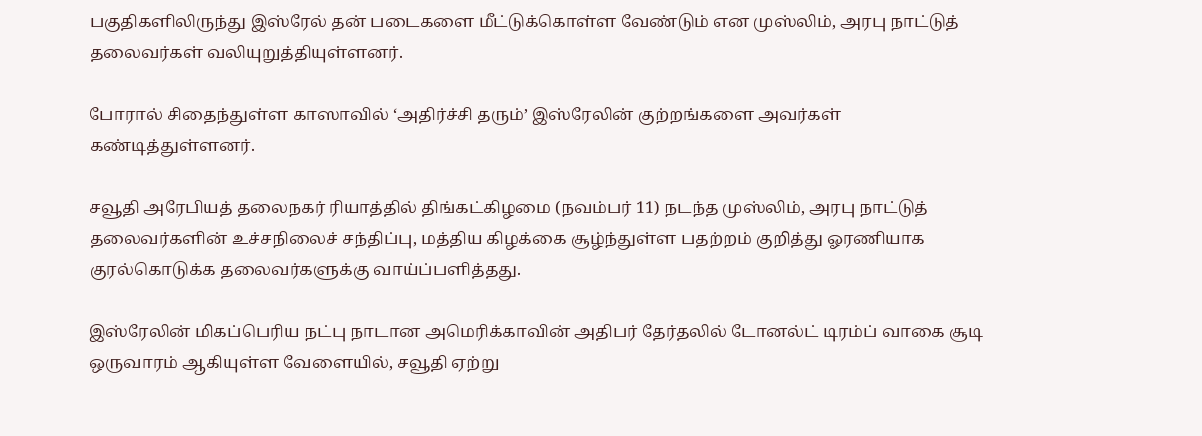பகுதிகளிலிருந்து இஸ்ரேல் தன் படைகளை மீட்டுக்கொள்ள வேண்டும் என முஸ்லிம், அரபு நாட்டுத் தலைவர்கள் வலியுறுத்தியுள்ளனர்.

போரால் சிதைந்துள்ள காஸாவில் ‘அதிர்ச்சி தரும்’ இஸ்ரேலின் குற்றங்களை அவர்கள் கண்டித்துள்ளனர்.

சவூதி அரேபியத் தலைநகர் ரியாத்தில் திங்கட்கிழமை (நவம்பர் 11) நடந்த முஸ்லிம், அரபு நாட்டுத் தலைவர்களின் உச்சநிலைச் சந்திப்பு, மத்திய கிழக்கை சூழ்ந்துள்ள பதற்றம் குறித்து ஓரணியாக குரல்கொடுக்க தலைவர்களுக்கு வாய்ப்பளித்தது.

இஸ்ரேலின் மிகப்பெரிய நட்பு நாடான அமெரிக்காவின் அதிபர் தேர்தலில் டோனல்ட் டிரம்ப் வாகை சூடி ஒருவாரம் ஆகியுள்ள வேளையில், சவூதி ஏற்று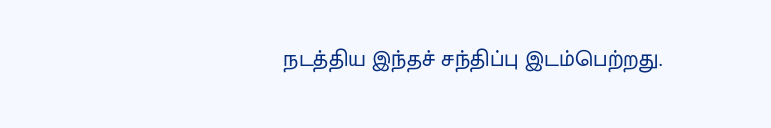நடத்திய இந்தச் சந்திப்பு இடம்பெற்றது.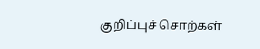குறிப்புச் சொற்கள்